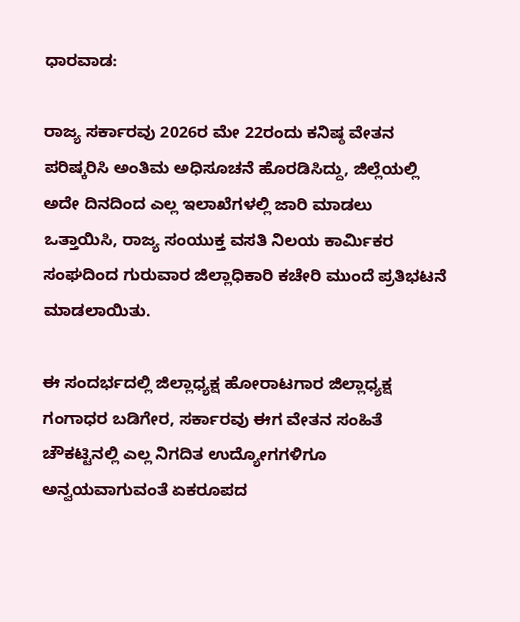ಧಾರವಾಡ:

ರಾಜ್ಯ ಸರ್ಕಾರವು 2026ರ ಮೇ 22ರಂದು ಕನಿಷ್ಠ ವೇತನ ಪರಿಷ್ಕರಿಸಿ ಅಂತಿಮ ಅಧಿಸೂಚನೆ ಹೊರಡಿಸಿದ್ದು, ಜಿಲ್ಲೆಯಲ್ಲಿ ಅದೇ ದಿನದಿಂದ ಎಲ್ಲ ಇಲಾಖೆಗಳಲ್ಲಿ ಜಾರಿ ಮಾಡಲು ಒತ್ತಾಯಿಸಿ, ರಾಜ್ಯ ಸಂಯುಕ್ತ ವಸತಿ ನಿಲಯ ಕಾರ್ಮಿಕರ ಸಂಘದಿಂದ ಗುರುವಾರ ಜಿಲ್ಲಾಧಿಕಾರಿ ಕಚೇರಿ ಮುಂದೆ ಪ್ರತಿಭಟನೆ ಮಾಡಲಾಯಿತು.

ಈ ಸಂದರ್ಭದಲ್ಲಿ ಜಿಲ್ಲಾಧ್ಯಕ್ಷ ಹೋರಾಟಗಾರ ಜಿಲ್ಲಾಧ್ಯಕ್ಷ ಗಂಗಾಧರ ಬಡಿಗೇರ, ಸರ್ಕಾರವು ಈಗ ವೇತನ ಸಂಹಿತೆ ಚೌಕಟ್ಟಿನಲ್ಲಿ ಎಲ್ಲ ನಿಗದಿತ ಉದ್ಯೋಗಗಳಿಗೂ ಅನ್ವಯವಾಗುವಂತೆ ಏಕರೂಪದ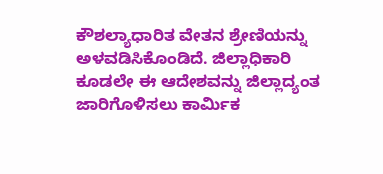ಕೌಶಲ್ಯಾಧಾರಿತ ವೇತನ ಶ್ರೇಣಿಯನ್ನು ಅಳವಡಿಸಿಕೊಂಡಿದೆ. ಜಿಲ್ಲಾಧಿಕಾರಿ ಕೂಡಲೇ ಈ ಆದೇಶವನ್ನು ಜಿಲ್ಲಾದ್ಯಂತ ಜಾರಿಗೊಳಿಸಲು ಕಾರ್ಮಿಕ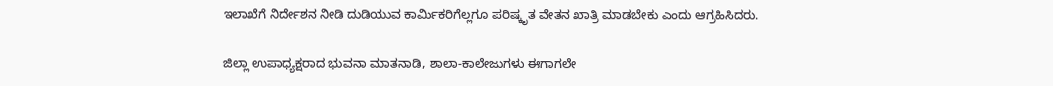ಇಲಾಖೆಗೆ ನಿರ್ದೇಶನ ನೀಡಿ ದುಡಿಯುವ ಕಾರ್ಮಿಕರಿಗೆಲ್ಲಗೂ ಪರಿಷ್ಕೃತ ವೇತನ ಖಾತ್ರಿ ಮಾಡಬೇಕು ಎಂದು ಆಗ್ರಹಿಸಿದರು.

ಜಿಲ್ಲಾ ಉಪಾಧ್ಯಕ್ಷರಾದ ಭುವನಾ ಮಾತನಾಡಿ, ಶಾಲಾ-ಕಾಲೇಜುಗಳು ಈಗಾಗಲೇ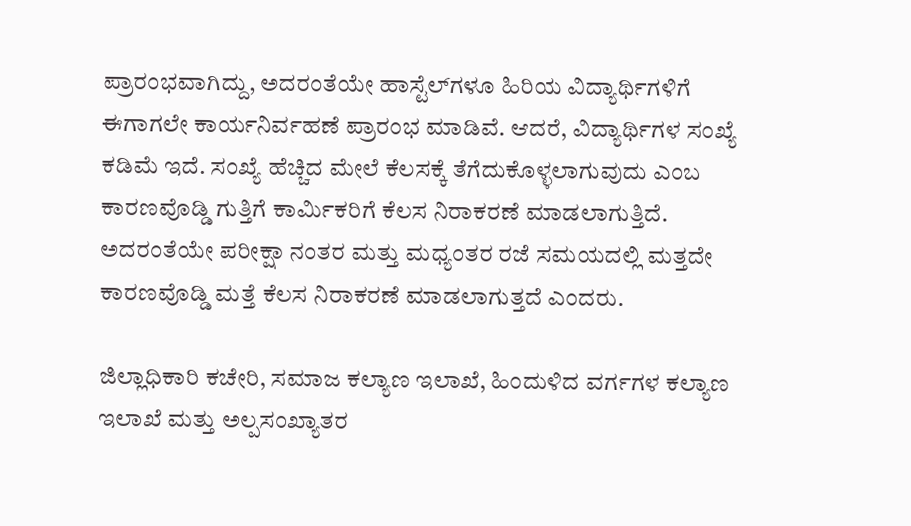ಪ್ರಾರಂಭವಾಗಿದ್ದು, ಅದರಂತೆಯೇ ಹಾಸ್ಟೆಲ್‌ಗಳೂ ಹಿರಿಯ ವಿದ್ಯಾರ್ಥಿಗಳಿಗೆ ಈಗಾಗಲೇ ಕಾರ್ಯನಿರ್ವಹಣೆ ಪ್ರಾರಂಭ ಮಾಡಿವೆ. ಆದರೆ, ವಿದ್ಯಾರ್ಥಿಗಳ ಸಂಖ್ಯೆ ಕಡಿಮೆ ಇದೆ. ಸಂಖ್ಯೆ ಹೆಚ್ಚಿದ ಮೇಲೆ ಕೆಲಸಕ್ಕೆ ತೆಗೆದುಕೊಳ್ಳಲಾಗುವುದು ಎಂಬ ಕಾರಣವೊಡ್ಡಿ ಗುತ್ತಿಗೆ ಕಾರ್ಮಿಕರಿಗೆ ಕೆಲಸ ನಿರಾಕರಣೆ ಮಾಡಲಾಗುತ್ತಿದೆ. ಅದರಂತೆಯೇ ಪರೀಕ್ಷಾ ನಂತರ ಮತ್ತು ಮಧ್ಯಂತರ ರಜೆ ಸಮಯದಲ್ಲಿ ಮತ್ತದೇ ಕಾರಣವೊಡ್ಡಿ ಮತ್ತೆ ಕೆಲಸ ನಿರಾಕರಣೆ ಮಾಡಲಾಗುತ್ತದೆ ಎಂದರು.

ಜಿಲ್ಲಾಧಿಕಾರಿ ಕಚೇರಿ, ಸಮಾಜ ಕಲ್ಯಾಣ ಇಲಾಖೆ, ಹಿಂದುಳಿದ ವರ್ಗಗಳ ಕಲ್ಯಾಣ ಇಲಾಖೆ ಮತ್ತು ಅಲ್ಪಸಂಖ್ಯಾತರ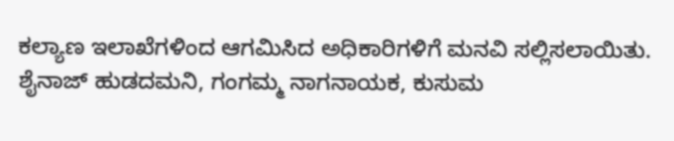ಕಲ್ಯಾಣ ಇಲಾಖೆಗಳಿಂದ ಆಗಮಿಸಿದ ಅಧಿಕಾರಿಗಳಿಗೆ ಮನವಿ ಸಲ್ಲಿಸಲಾಯಿತು. ಶೈನಾಜ್ ಹುಡದಮನಿ, ಗಂಗಮ್ಮ ನಾಗನಾಯಕ, ಕುಸುಮ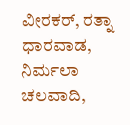ವೀರಕರ್, ರತ್ನಾ ಧಾರವಾಡ, ನಿರ್ಮಲಾ ಚಲವಾದಿ,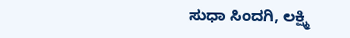ಸುಧಾ ಸಿಂದಗಿ, ಲಕ್ಷ್ಮಿ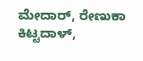ಮೇದಾರ್, ರೇಣುಕಾ ಕಿಟ್ಟದಾಳ್,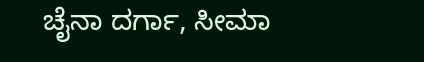ಚೈನಾ ದರ್ಗಾ, ಸೀಮಾ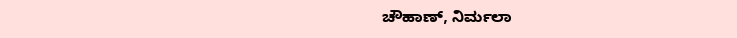ಚೌಹಾಣ್, ನಿರ್ಮಲಾ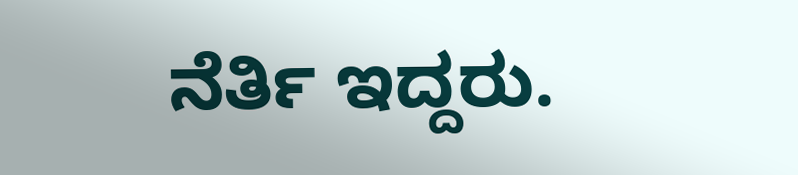ನೆರ್ತಿ ಇದ್ದರು.